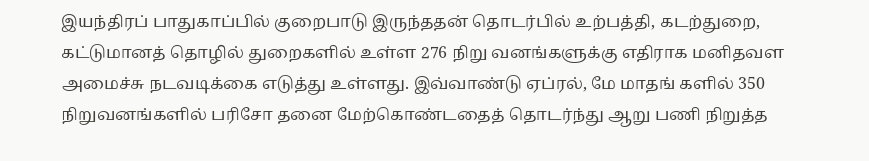இயந்திரப் பாதுகாப்பில் குறைபாடு இருந்ததன் தொடர்பில் உற்பத்தி, கடற்துறை, கட்டுமானத் தொழில் துறைகளில் உள்ள 276 நிறு வனங்களுக்கு எதிராக மனிதவள அமைச்சு நடவடிக்கை எடுத்து உள்ளது. இவ்வாண்டு ஏப்ரல், மே மாதங் களில் 350 நிறுவனங்களில் பரிசோ தனை மேற்கொண்டதைத் தொடர்ந்து ஆறு பணி நிறுத்த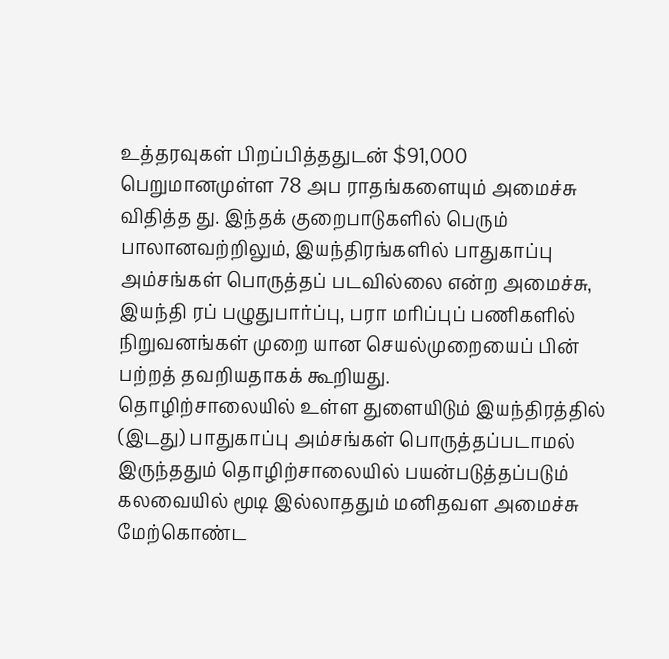உத்தரவுகள் பிறப்பித்ததுடன் $91,000 பெறுமானமுள்ள 78 அப ராதங்களையும் அமைச்சு விதித்த து. இந்தக் குறைபாடுகளில் பெரும் பாலானவற்றிலும், இயந்திரங்களில் பாதுகாப்பு அம்சங்கள் பொருத்தப் படவில்லை என்ற அமைச்சு, இயந்தி ரப் பழுதுபார்ப்பு, பரா மரிப்புப் பணிகளில் நிறுவனங்கள் முறை யான செயல்முறையைப் பின் பற்றத் தவறியதாகக் கூறியது.
தொழிற்சாலையில் உள்ள துளையிடும் இயந்திரத்தில் (இடது) பாதுகாப்பு அம்சங்கள் பொருத்தப்படாமல் இருந்ததும் தொழிற்சாலையில் பயன்படுத்தப்படும் கலவையில் மூடி இல்லாததும் மனிதவள அமைச்சு மேற்கொண்ட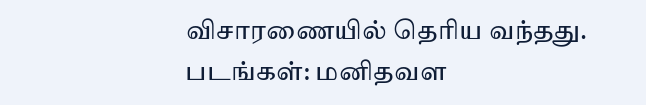விசாரணையில் தெரிய வந்தது. படங்கள்: மனிதவள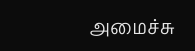அமைச்சு